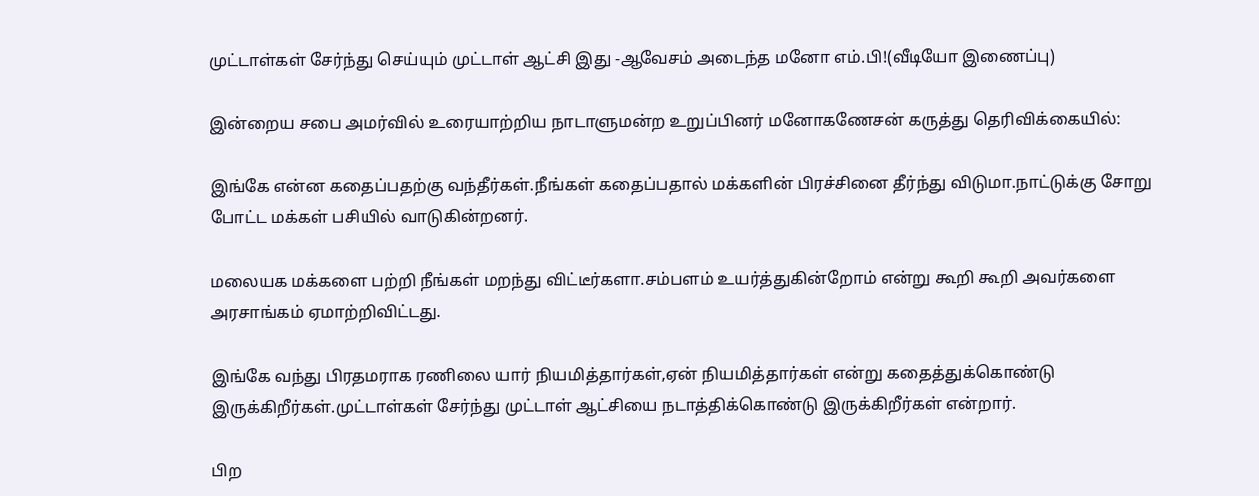முட்டாள்கள் சேர்ந்து செய்யும் முட்டாள் ஆட்சி இது -ஆவேசம் அடைந்த மனோ எம்.பி!(வீடியோ இணைப்பு)

இன்றைய சபை அமர்வில் உரையாற்றிய நாடாளுமன்ற உறுப்பினர் மனோகணேசன் கருத்து தெரிவிக்கையில்:

இங்கே என்ன கதைப்பதற்கு வந்தீர்கள்.நீங்கள் கதைப்பதால் மக்களின் பிரச்சினை தீர்ந்து விடுமா.நாட்டுக்கு சோறு போட்ட மக்கள் பசியில் வாடுகின்றனர்.

மலையக மக்களை பற்றி நீங்கள் மறந்து விட்டீர்களா.சம்பளம் உயர்த்துகின்றோம் என்று கூறி கூறி அவர்களை அரசாங்கம் ஏமாற்றிவிட்டது.

இங்கே வந்து பிரதமராக ரணிலை யார் நியமித்தார்கள்,ஏன் நியமித்தார்கள் என்று கதைத்துக்கொண்டு இருக்கிறீர்கள்.முட்டாள்கள் சேர்ந்து முட்டாள் ஆட்சியை நடாத்திக்கொண்டு இருக்கிறீர்கள் என்றார்.

பிற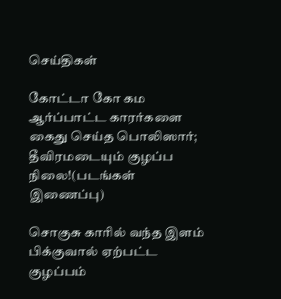செய்திகள்

கோட்டா கோ கம ஆர்ப்பாட்ட காரர்களை கைது செய்த பொலிஸார்; தீவிரமடையும் குழப்ப நிலை!(படங்கள் இணைப்பு)

சொகுசு காரில் வந்த இளம் பிக்குவால் ஏற்பட்ட குழப்பம்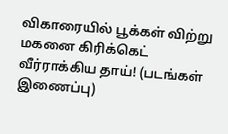விகாரையில் பூக்கள் விற்று மகனை கிரிக்கெட் வீர்ராக்கிய தாய்! (படங்கள் இணைப்பு)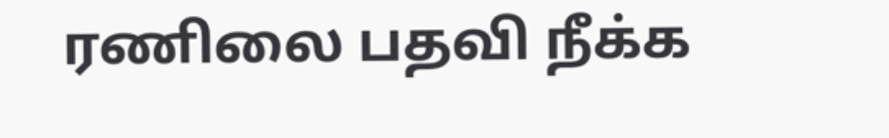ரணிலை பதவி நீக்க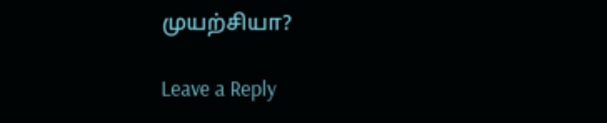முயற்சியா?

Leave a Reply